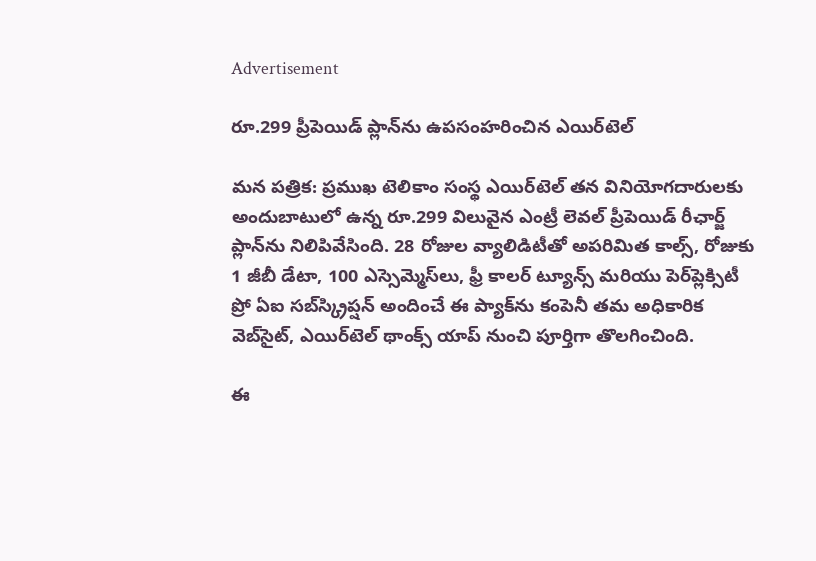Advertisement

రూ.299 ప్రీపెయిడ్ ప్లాన్‌ను ఉపసంహరించిన ఎయిర్‌టెల్

మన పత్రిక: ప్రముఖ టెలికాం సంస్థ ఎయిర్‌టెల్ తన వినియోగదారులకు అందుబాటులో ఉన్న రూ.299 విలువైన ఎంట్రీ లెవల్ ప్రీపెయిడ్ రీఛార్జ్ ప్లాన్‌ను నిలిపివేసింది. 28 రోజుల వ్యాలిడిటీతో అపరిమిత కాల్స్, రోజుకు 1 జీబీ డేటా, 100 ఎస్సెమ్మెస్‌లు, ఫ్రీ కాలర్ ట్యూన్స్ మరియు పెర్‌ప్లెక్సిటీ ప్రో ఏఐ సబ్‌స్క్రిప్షన్ అందించే ఈ ప్యాక్‌ను కంపెనీ తమ అధికారిక వెబ్‌సైట్, ఎయిర్‌టెల్ థాంక్స్ యాప్ నుంచి పూర్తిగా తొలగించింది.

ఈ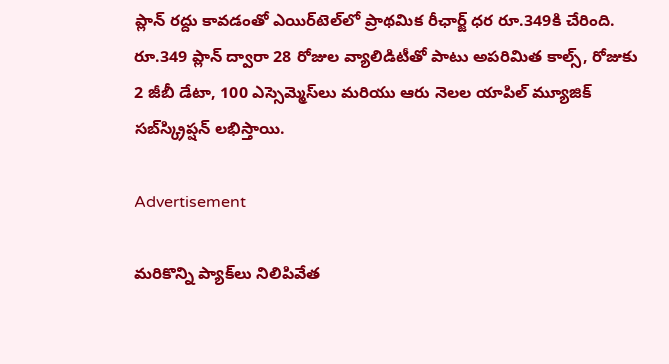ప్లాన్ రద్దు కావడంతో ఎయిర్‌టెల్‌లో ప్రాథమిక రీఛార్జ్ ధర రూ.349కి చేరింది. రూ.349 ప్లాన్‌ ద్వారా 28 రోజుల వ్యాలిడిటీతో పాటు అపరిమిత కాల్స్, రోజుకు 2 జీబీ డేటా, 100 ఎస్సెమ్మెస్‌లు మరియు ఆరు నెలల యాపిల్ మ్యూజిక్ సబ్‌స్క్రిప్షన్ లభిస్తాయి.

Advertisement

మరికొన్ని ప్యాక్‌లు నిలిపివేత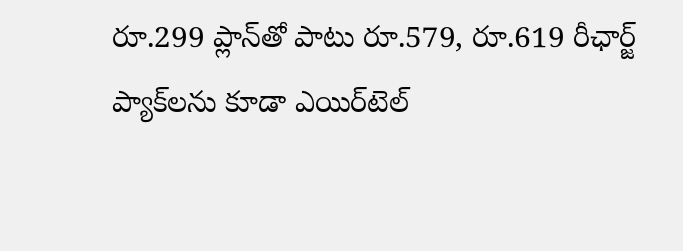రూ.299 ప్లాన్‌తో పాటు రూ.579, రూ.619 రీఛార్జ్ ప్యాక్‌లను కూడా ఎయిర్‌టెల్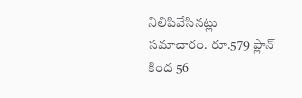నిలిపివేసినట్లు సమాచారం. రూ.579 ప్లాన్ కింద 56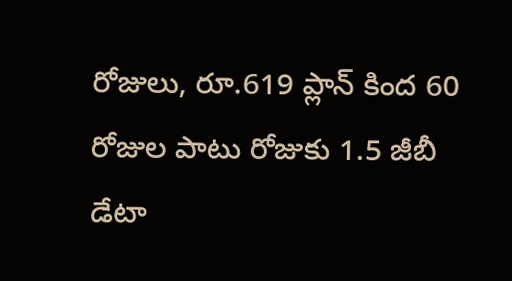రోజులు, రూ.619 ప్లాన్ కింద 60 రోజుల పాటు రోజుకు 1.5 జీబీ డేటా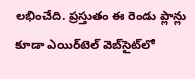లభించేది. ప్రస్తుతం ఈ రెండు ప్లాన్లు కూడా ఎయిర్‌టెల్ వెబ్‌సైట్‌లో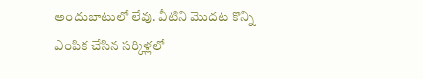అందుబాటులో లేవు. వీటిని మొదట కొన్ని ఎంపిక చేసిన సర్కిళ్లలో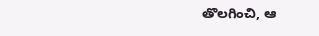తొలగించి, ఆ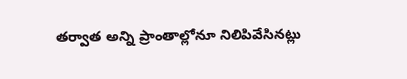తర్వాత అన్ని ప్రాంతాల్లోనూ నిలిపివేసినట్లు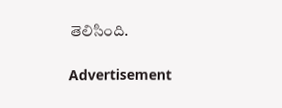తెలిసింది.

Advertisement